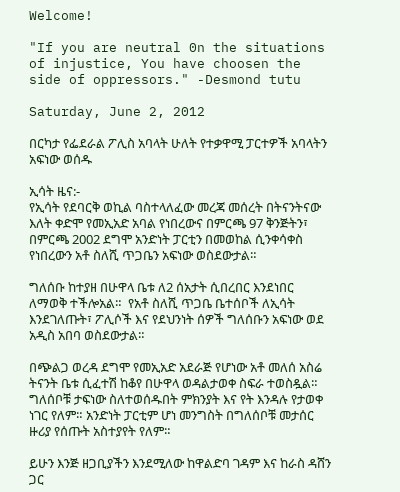Welcome!

"If you are neutral 0n the situations of injustice, You have choosen the side of oppressors." -Desmond tutu

Saturday, June 2, 2012

በርካታ የፌደራል ፖሊስ አባላት ሁለት የተቃዋሚ ፓርተዎች አባላትን አፍነው ወሰዱ

ኢሳት ዜና:-
የኢሳት የደባርቅ ወኪል ባስተላለፈው መረጃ መሰረት በትናንትናው እለት ቀድሞ የመኢአድ አባል የነበረውና በምርጫ 97 ቅንጅትን፣ በምርጫ 2002 ደግሞ አንድነት ፓርቲን በመወከል ሲንቀሳቀስ የነበረውን አቶ ስለሺ ጥጋቤን አፍነው ወስደውታል።

ግለሰቡ ከተያዘ በሁዋላ ቤቱ ለ2 ሰአታት ሲበረበር እንደነበር ለማወቅ ተችሎአል።  የአቶ ስለሺ ጥጋቤ ቤተሰቦች ለኢሳት እንደገለጡት፣ ፖሊሶች እና የደህንነት ሰዎች ግለሰቡን አፍነው ወደ አዲስ አበባ ወስደውታል።

በጭልጋ ወረዳ ደግሞ የመኢአድ አደራጅ የሆነው አቶ መለሰ አስሬ ትናንት ቤቱ ሲፈተሽ ከቆየ በሁዋላ ወዳልታወቀ ስፍራ ተወስዷል። ግለሰቦቹ ታፍነው ስለተወሰዱበት ምክንያት እና የት እንዳሉ የታወቀ ነገር የለም። አንድነት ፓርቲም ሆነ መንግስት በግለሰቦቹ መታሰር ዙሪያ የሰጡት አስተያየት የለም።

ይሁን እንጅ ዘጋቢያችን እንደሚለው ከዋልድባ ገዳም እና ከራስ ዳሸን  ጋር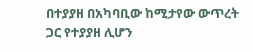በተያያዘ በአካባቢው ከሚታየው ውጥረት ጋር የተያያዘ ሊሆን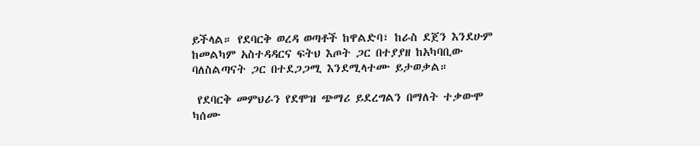ይችላል። የደባርቅ ወረዳ ወጣቶች ከዋልድባ፣ ከራስ ደጀን እንደሁም ከመልካም አስተዳዳርና ፍትህ እጦት ጋር በተያያዘ ከአካባቢው ባለስልጣናት ጋር በተደጋጋሚ እንደሚላተሙ ይታወቃል።

 የደባርቅ መምህራን የደሞዝ ጭማሪ ይደረግልን በማለት ተቃውሞ ካሰሙ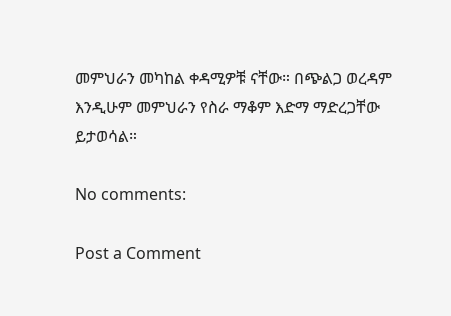መምህራን መካከል ቀዳሚዎቹ ናቸው። በጭልጋ ወረዳም እንዲሁም መምህራን የስራ ማቆም እድማ ማድረጋቸው ይታወሳል።

No comments:

Post a Comment